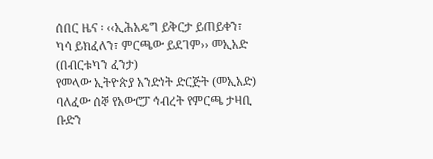ሰበር ዜና ፡ ‹‹ኢሕአዴግ ይቅርታ ይጠይቀን፣ ካሳ ይክፈለን፣ ምርጫው ይደገም›› መኢአድ
(በብርቱካን ፈንታ)
የመላው ኢትዮጵያ አንድነት ድርጅት (መኢአድ) ባለፈው ሰኞ የአውሮፓ ኅብረት የምርጫ ታዛቢ ቡድን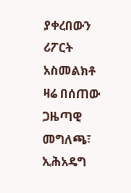ያቀረበውን ሪፖርት አስመልክቶ ዛሬ በሰጠው ጋዜጣዊ መግለጫ፣ ኢሕአዴግ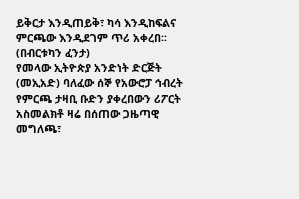ይቅርታ እንዲጠይቅ፣ ካሳ እንዲከፍልና ምርጫው እንዲደገም ጥሪ አቀረበ፡፡
(በብርቱካን ፈንታ)
የመላው ኢትዮጵያ አንድነት ድርጅት (መኢአድ) ባለፈው ሰኞ የአውሮፓ ኅብረት የምርጫ ታዛቢ ቡድን ያቀረበውን ሪፖርት አስመልክቶ ዛሬ በሰጠው ጋዜጣዊ መግለጫ፣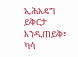ኢሕአዴግ ይቅርታ እንዲጠይቅ፣ ካሳ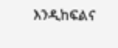እንዲከፍልና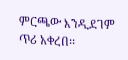ምርጫው እንዲደገም ጥሪ አቀረበ፡፡